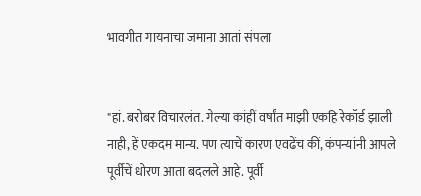भावगीत गायनाचा जमाना आतां संपला


"हां. बरोबर विचारलंत. गेल्या कांहीं वर्षांत माझी एकहि रेकॉर्ड झाली नाही, हें एकदम मान्य. पण त्याचें कारण एवढेंच कीं, कंपन्यांनी आपले पूर्वीचें धोरण आता बदलले आहे. पूर्वी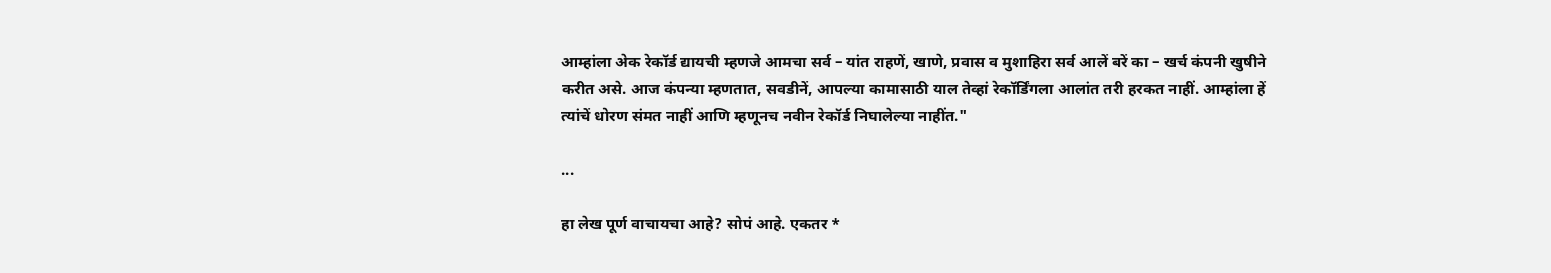आम्हांला अेक रेकॉर्ड द्यायची म्हणजे आमचा सर्व – यांत राहणें, खाणे, प्रवास व मुशाहिरा सर्व आलें बरें का – खर्च कंपनी खुषीने करीत असे. आज कंपन्या म्हणतात, सवडीनें, आपल्या कामासाठी याल तेव्हां रेकॉर्डिंगला आलांत तरी हरकत नाहीं. आम्हांला हें त्यांचें धोरण संमत नाहीं आणि म्हणूनच नवीन रेकॉर्ड निघालेल्या नाहींत."

...

हा लेख पूर्ण वाचायचा आहे? सोपं आहे. एकतर *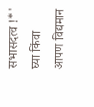सभासदत्व !*' घ्या किंवा आपण विद्यमान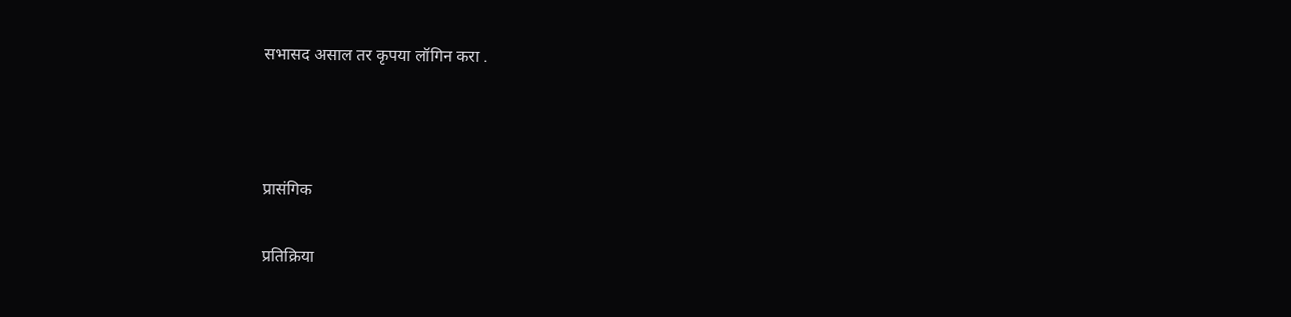सभासद असाल तर कृपया लॉगिन करा .



प्रासंगिक

प्रतिक्रिया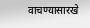वाचण्यासारखे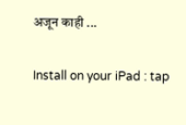अजून काही ...

Install on your iPad : tap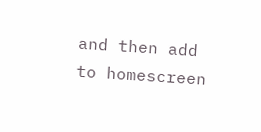and then add to homescreen